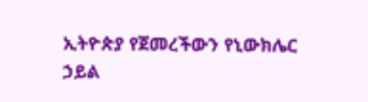ኢትዮጵያ የጀመረችውን የኒውክሌር ኃይል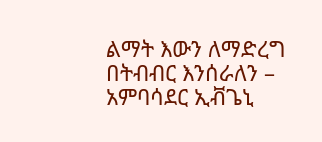ልማት እውን ለማድረግ በትብብር እንሰራለን – አምባሳደር ኢቭጌኒ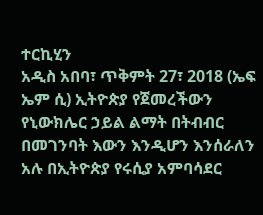ተርኪሂን
አዲስ አበባ፣ ጥቅምት 27፣ 2018 (ኤፍ ኤም ሲ) ኢትዮጵያ የጀመረችውን የኒውክሌር ኃይል ልማት በትብብር በመገንባት እውን እንዲሆን እንሰራለን አሉ በኢትዮጵያ የሩሲያ አምባሳደር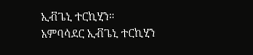ኢቭጌኒ ተርኪሂን።
አምባሳደር ኢቭጌኒ ተርኪሂን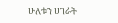ሁለቱን ሀገራት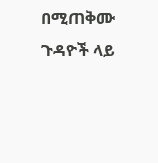በሚጠቅሙ ጉዳዮች ላይ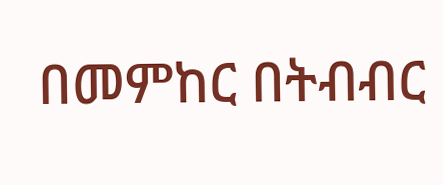በመምከር በትብብር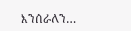እንሰራለን…